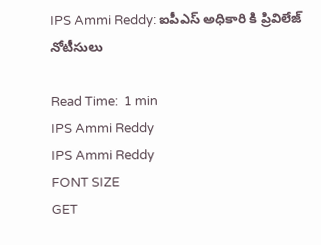IPS Ammi Reddy: ఐపీఎస్ అధికారి కి ప్రివిలేజ్ నోటీసులు

Read Time:  1 min
IPS Ammi Reddy
IPS Ammi Reddy
FONT SIZE
GET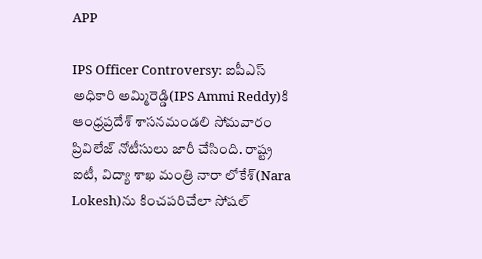APP

IPS Officer Controversy: ఐపీఎస్ అధికారి అమ్మిరెడ్డి(IPS Ammi Reddy)కి ఆంధ్రప్రదేశ్ శాసనమండలి సోమవారం ప్రివిలేజ్ నోటీసులు జారీ చేసింది. రాష్ట్ర ఐటీ, విద్యా శాఖ మంత్రి నారా లోకేశ్‌(Nara Lokesh)ను కించపరిచేలా సోషల్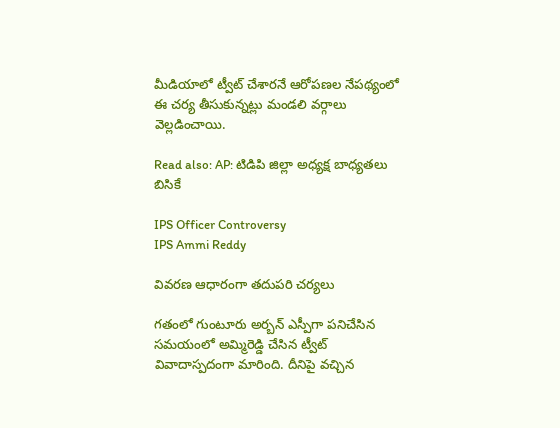మీడియాలో ట్వీట్ చేశారనే ఆరోపణల నేపథ్యంలో ఈ చర్య తీసుకున్నట్లు మండలి వర్గాలు వెల్లడించాయి.

Read also: AP: టిడిపి జిల్లా అధ్యక్ష బాధ్యతలు బిసికే

IPS Officer Controversy
IPS Ammi Reddy

వివరణ ఆధారంగా తదుపరి చర్యలు

గతంలో గుంటూరు అర్బన్ ఎస్పీగా పనిచేసిన సమయంలో అమ్మిరెడ్డి చేసిన ట్వీట్ వివాదాస్పదంగా మారింది. దీనిపై వచ్చిన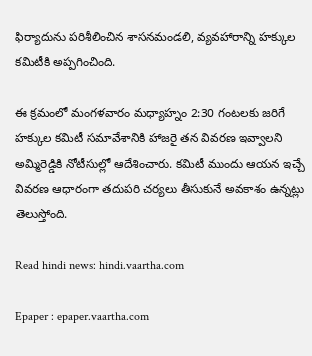ఫిర్యాదును పరిశీలించిన శాసనమండలి, వ్యవహారాన్ని హక్కుల కమిటీకి అప్పగించింది.

ఈ క్రమంలో మంగళవారం మధ్యాహ్నం 2:30 గంటలకు జరిగే హక్కుల కమిటీ సమావేశానికి హాజరై తన వివరణ ఇవ్వాలని అమ్మిరెడ్డికి నోటీసుల్లో ఆదేశించారు. కమిటీ ముందు ఆయన ఇచ్చే వివరణ ఆధారంగా తదుపరి చర్యలు తీసుకునే అవకాశం ఉన్నట్లు తెలుస్తోంది.

Read hindi news: hindi.vaartha.com

Epaper : epaper.vaartha.com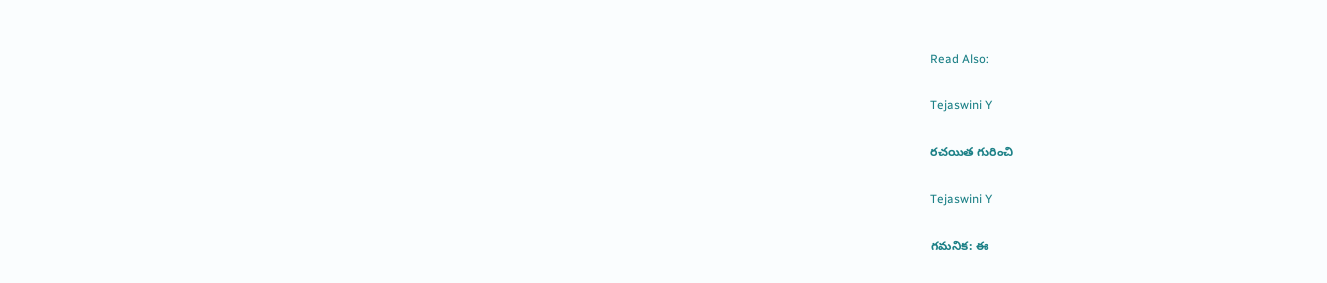Read Also:

Tejaswini Y

రచయిత గురించి

Tejaswini Y

గమనిక: ఈ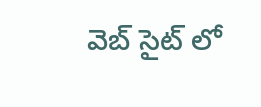వెబ్ సైట్ లో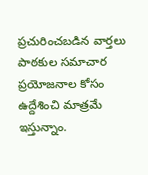ప్రచురించబడిన వార్తలు పాఠకుల సమాచార ప్రయోజనాల కోసం ఉద్దేశించి మాత్రమే ఇస్తున్నాం.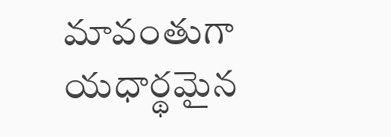మావంతుగా యధార్థమైన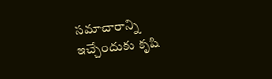సమాచారాన్ని ఇచ్చేందుకు కృషి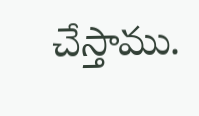చేస్తాము.